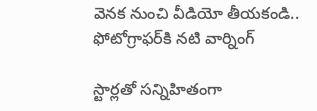వెన‌క నుంచి వీడియో తీయ‌కండి.. ఫోటోగ్రాఫ‌ర్‌కి న‌టి వార్నింగ్

స్టార్ల‌తో స‌న్నిహితంగా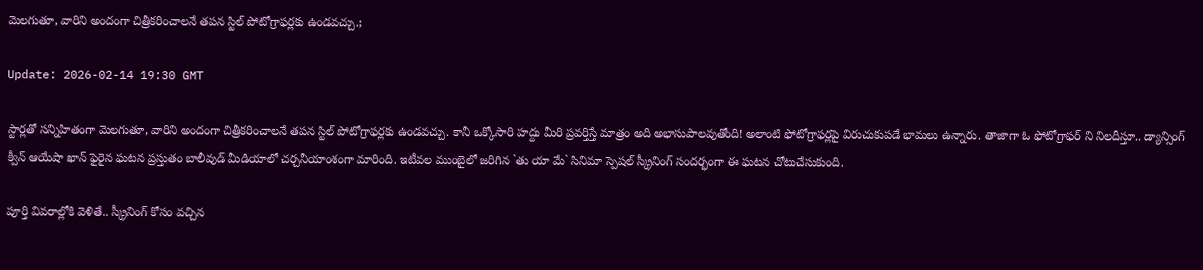మెల‌గుతూ, వారిని అందంగా చిత్రీక‌రించాల‌నే త‌ప‌న స్టిల్ పోటోగ్రాఫ‌ర్ల‌కు ఉండ‌వ‌చ్చు.;

Update: 2026-02-14 19:30 GMT

స్టార్ల‌తో స‌న్నిహితంగా మెల‌గుతూ, వారిని అందంగా చిత్రీక‌రించాల‌నే త‌ప‌న స్టిల్ పోటోగ్రాఫ‌ర్ల‌కు ఉండ‌వ‌చ్చు. కానీ ఒక్కోసారి హ‌ద్దు మీరి ప్ర‌వ‌ర్తిస్తే మాత్రం అది అభాసుపాల‌వుతోంది! అలాంటి ఫోటోగ్రాఫ‌ర్ల‌పై విరుచుకుప‌డే భామ‌లు ఉన్నారు. తాజాగా ఓ ఫోటోగ్రాఫ‌ర్ ని నిల‌దీస్తూ.. డ్యాన్సింగ్ క్వీన్ ఆయేషా ఖాన్ ఫైరైన ఘటన ప్రస్తుతం బాలీవుడ్ మీడియాలో చర్చనీయాంశంగా మారింది. ఇటీవ‌ల ముంబైలో జరిగిన `తు యా మే` సినిమా స్పెషల్ స్క్రీనింగ్ సందర్భంగా ఈ ఘటన చోటుచేసుకుంది.

పూర్తి వివ‌రాల్లోకి వెళితే.. స్క్రీనింగ్ కోసం వచ్చిన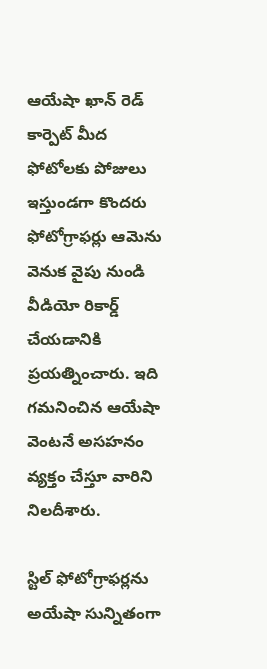ఆయేషా ఖాన్ రెడ్ కార్పెట్ మీద ఫోటోలకు పోజులు ఇస్తుండగా కొందరు ఫోటోగ్రాఫర్లు ఆమెను వెనుక వైపు నుండి వీడియో రికార్డ్ చేయడానికి ప్రయత్నించారు. ఇది గమనించిన ఆయేషా వెంటనే అసహనం వ్యక్తం చేస్తూ వారిని నిలదీశారు.

స్టిల్ ఫోటోగ్రాఫ‌ర్ల‌ను అయేషా సున్నితంగా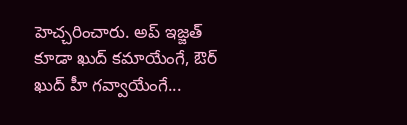హెచ్చరించారు. అప్ ఇజ్జత్ కూడా ఖుద్ కమాయేంగే, ఔర్ ఖుద్ హీ గవ్వాయేంగే...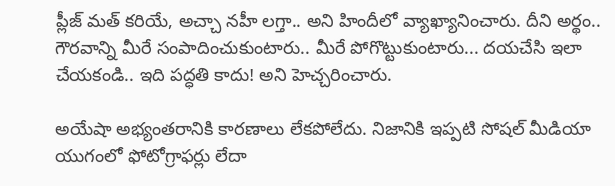ప్లీజ్ మత్ కరియే, అచ్చా నహీ లగ్తా.. అని హిందీలో వ్యాఖ్యానించారు. దీని అర్థం.. గౌరవాన్ని మీరే సంపాదించుకుంటారు.. మీరే పోగొట్టుకుంటారు... దయచేసి ఇలా చేయకండి.. ఇది పద్ధతి కాదు! అని హెచ్చరించారు.

అయేషా అభ్యంత‌రానికి కార‌ణాలు లేక‌పోలేదు. నిజానికి ఇప్ప‌టి సోష‌ల్ మీడియా యుగంలో ఫోటోగ్రాఫ‌ర్లు లేదా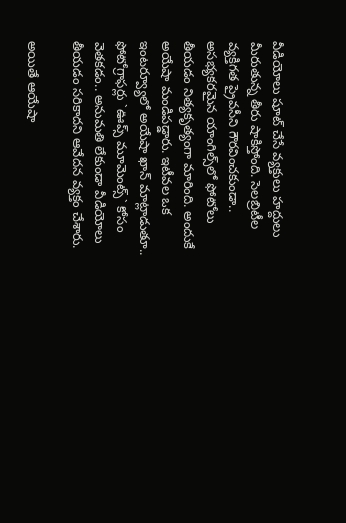వీడియోలు షూట్ చేసే వ్య‌క్తులు హద్దులు మీరుతున్న తీరు షాకిస్తోంది. సెలబ్రిటీల వ్యక్తిగత ప్రైవసీని గౌరవించకుండా.. అసభ్యకరమైన యాంగిల్స్‌లో ఫోటోలు తీయడం నిత్య‌కృత్యంగా మారింది. అందుకే అయేషా మండిపడ్డారు. ఇటీవల ఒక ఇంటర్వ్యూలో అయేషా ఖాన్ మాట్లాడుతూ.. ఫోటోగ్రాఫర్లు `ఊప్స్ మూమెంట్స్` కోసం వెతకడం.. అనుమ‌తి లేకుండా వీడియోలు తీయడం సరికాదని ఆవేదన వ్యక్తం చేశారు.

అయితే ఆయేషా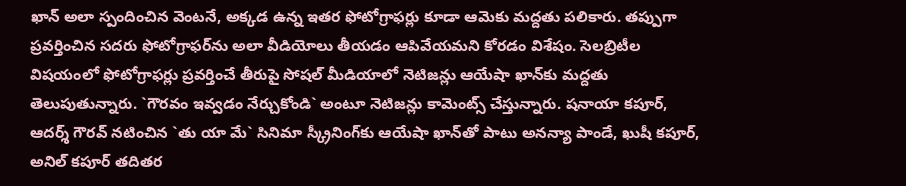ఖాన్ అలా స్పందించిన వెంటనే, అక్కడ ఉన్న ఇతర ఫోటోగ్రాఫర్లు కూడా ఆమెకు మద్దతు పలికారు. తప్పుగా ప్రవర్తించిన సదరు ఫోటోగ్రాఫర్‌ను అలా వీడియోలు తీయ‌డం ఆపివేయమని కోర‌డం విశేషం. సెలబ్రిటీల విష‌యంలో ఫోటోగ్రాఫ‌ర్లు ప్రవర్తించే తీరుపై సోషల్ మీడియాలో నెటిజన్లు ఆయేషా ఖాన్‌కు మద్దతు తెలుపుతున్నారు. `గౌరవం ఇవ్వడం నేర్చుకోండి` అంటూ నెటిజన్లు కామెంట్స్ చేస్తున్నారు. షనాయా కపూర్, ఆదర్శ్ గౌరవ్ నటించిన `తు యా మే` సినిమా స్క్రీనింగ్‌కు ఆయేషా ఖాన్‌తో పాటు అనన్యా పాండే, ఖుషీ కపూర్, అనిల్ కపూర్ త‌దిత‌ర‌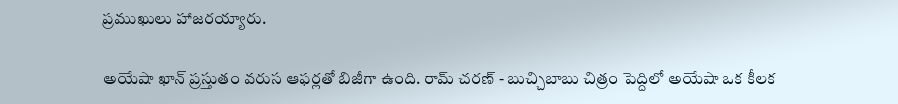ప్రముఖులు హాజరయ్యారు.

అయేషా ఖాన్ ప్రస్తుతం వరుస ఆఫర్లతో బిజీగా ఉంది. రామ్ చరణ్ - బుచ్చిబాబు చిత్రం పెద్దిలో అయేషా ఒక కీలక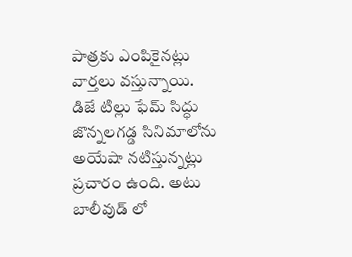పాత్రకు ఎంపికైనట్లు వార్తలు వస్తున్నాయి. డిజే టిల్లు ఫేమ్ సిద్ధు జొన్నలగడ్డ సినిమాలోను అయేషా నటిస్తున్నట్లు ప్రచారం ఉంది. అటు బాలీవుడ్ లో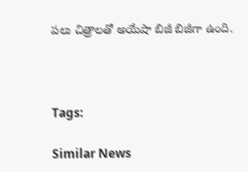ప‌లు చిత్రాల‌తో అయేషా బిజీ బిజీగా ఉంది.



Tags:

Similar News